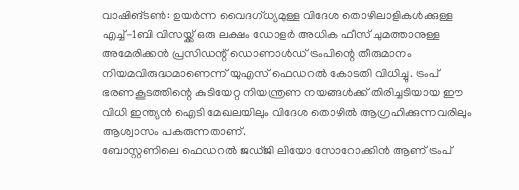വാഷിങ്ടൺ: ഉയർന്ന വൈദഗ്ധ്യമുള്ള വിദേശ തൊഴിലാളികൾക്കുള്ള എച്ച്-1ബി വിസയ്ക്ക് ഒരു ലക്ഷം ഡോളർ അധിക ഫീസ് ചുമത്താനുള്ള അമേരിക്കൻ പ്രസിഡന്റ് ഡൊണാൾഡ് ട്രംപിന്റെ തീരുമാനം നിയമവിരുദ്ധമാണെന്ന് യുഎസ് ഫെഡറൽ കോടതി വിധിച്ചു. ട്രംപ് ഭരണകൂടത്തിന്റെ കുടിയേറ്റ നിയന്ത്രണ നയങ്ങൾക്ക് തിരിച്ചടിയായ ഈ വിധി ഇന്ത്യൻ ഐടി മേഖലയിലും വിദേശ തൊഴിൽ ആഗ്രഹിക്കുന്നവരിലും ആശ്വാസം പകരുന്നതാണ്.
ബോസ്റ്റണിലെ ഫെഡറൽ ജഡ്ജി ലിയോ സോറോക്കിൻ ആണ് ട്രംപ്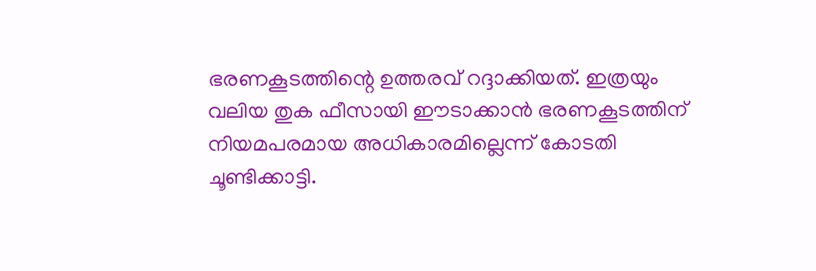ഭരണകൂടത്തിന്റെ ഉത്തരവ് റദ്ദാക്കിയത്. ഇത്രയും വലിയ തുക ഫീസായി ഈടാക്കാൻ ഭരണകൂടത്തിന് നിയമപരമായ അധികാരമില്ലെന്ന് കോടതി ചൂണ്ടിക്കാട്ടി.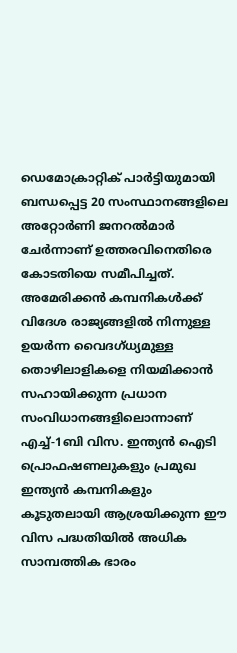ഡെമോക്രാറ്റിക് പാർട്ടിയുമായി ബന്ധപ്പെട്ട 20 സംസ്ഥാനങ്ങളിലെ അറ്റോർണി ജനറൽമാർ ചേർന്നാണ് ഉത്തരവിനെതിരെ കോടതിയെ സമീപിച്ചത്.
അമേരിക്കൻ കമ്പനികൾക്ക് വിദേശ രാജ്യങ്ങളിൽ നിന്നുള്ള ഉയർന്ന വൈദഗ്ധ്യമുള്ള തൊഴിലാളികളെ നിയമിക്കാൻ സഹായിക്കുന്ന പ്രധാന സംവിധാനങ്ങളിലൊന്നാണ് എച്ച്-1ബി വിസ. ഇന്ത്യൻ ഐടി പ്രൊഫഷണലുകളും പ്രമുഖ ഇന്ത്യൻ കമ്പനികളും കൂടുതലായി ആശ്രയിക്കുന്ന ഈ വിസ പദ്ധതിയിൽ അധിക സാമ്പത്തിക ഭാരം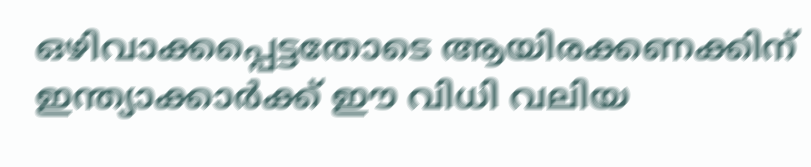ഒഴിവാക്കപ്പെട്ടതോടെ ആയിരക്കണക്കിന് ഇന്ത്യാക്കാർക്ക് ഈ വിധി വലിയ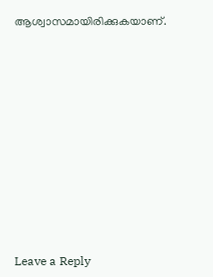ആശ്വാസമായിരിക്കുകയാണ്.











Leave a Reply